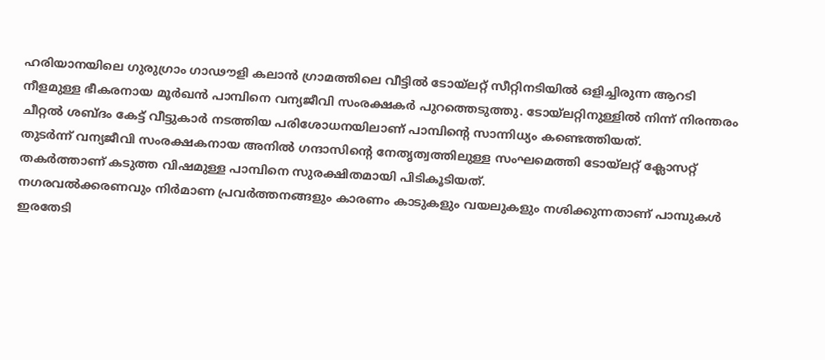ഹരിയാനയിലെ ഗുരുഗ്രാം ഗാഢൗളി കലാൻ ഗ്രാമത്തിലെ വീട്ടിൽ ടോയ്ലറ്റ് സീറ്റിനടിയിൽ ഒളിച്ചിരുന്ന ആറടി നീളമുള്ള ഭീകരനായ മൂർഖൻ പാമ്പിനെ വന്യജീവി സംരക്ഷകർ പുറത്തെടുത്തു. ടോയ്ലറ്റിനുള്ളിൽ നിന്ന് നിരന്തരം ചീറ്റൽ ശബ്ദം കേട്ട് വീട്ടുകാർ നടത്തിയ പരിശോധനയിലാണ് പാമ്പിന്റെ സാന്നിധ്യം കണ്ടെത്തിയത്.
തുടർന്ന് വന്യജീവി സംരക്ഷകനായ അനിൽ ഗന്ദാസിന്റെ നേതൃത്വത്തിലുള്ള സംഘമെത്തി ടോയ്ലറ്റ് ക്ലോസറ്റ് തകർത്താണ് കടുത്ത വിഷമുള്ള പാമ്പിനെ സുരക്ഷിതമായി പിടികൂടിയത്.
നഗരവൽക്കരണവും നിർമാണ പ്രവർത്തനങ്ങളും കാരണം കാടുകളും വയലുകളും നശിക്കുന്നതാണ് പാമ്പുകൾ ഇരതേടി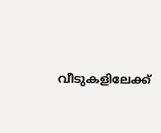വീടുകളിലേക്ക്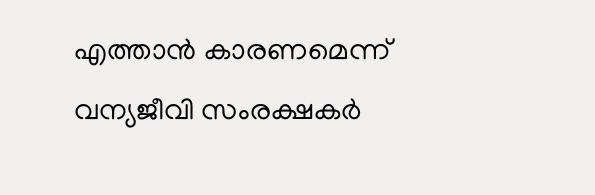എത്താൻ കാരണമെന്ന് വന്യജീവി സംരക്ഷകർ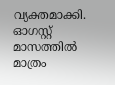വ്യക്തമാക്കി. ഓഗസ്റ്റ് മാസത്തിൽ മാത്രം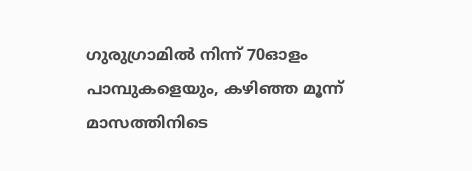ഗുരുഗ്രാമിൽ നിന്ന് 70ഓളം പാമ്പുകളെയും, കഴിഞ്ഞ മൂന്ന് മാസത്തിനിടെ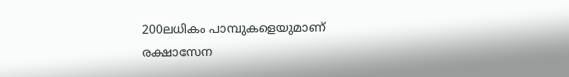200ലധികം പാമ്പുകളെയുമാണ് രക്ഷാസേന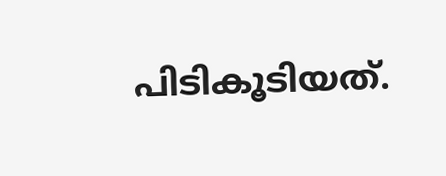പിടികൂടിയത്.